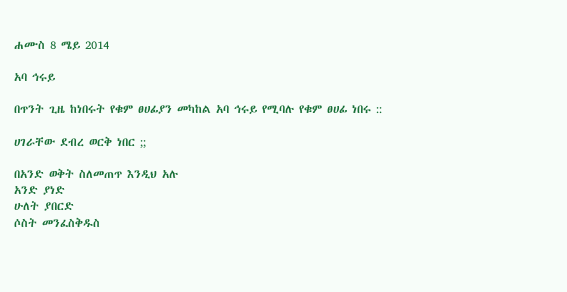ሐሙስ 8 ሜይ 2014

አባ ኅሩይ

በጥንት ጊዜ ከነበሩት የቁም ፀሀፊያን መካከል አባ ኅሩይ የሚባሉ የቁም ፀሀፊ ነበሩ ::

ሀገራቸው ደብረ ወርቅ ነበር ;;

በአንድ ወቅት ስለመጠጥ እንዲህ አሉ
አንድ ያነድ
ሁለት ያበርድ
ሶስት መንፈስቅዱስ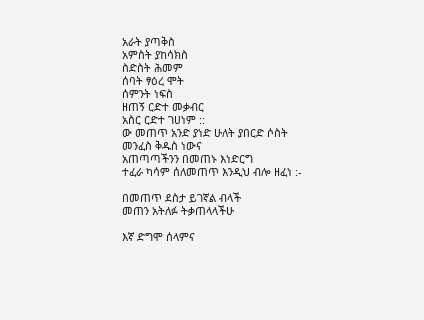አራት ያጣቅስ
አምስት ያከሳክስ
ስድስት ሕመም
ሰባት ፃዕረ ሞት
ሰምንት ነፍስ
ዘጠኝ ርድተ መቃብር
አስር ርድተ ገሀነም ::
ው መጠጥ አንድ ያነድ ሁለት ያበርድ ሶስት መንፈስ ቅዱስ ነውና
አጠጣጣችንን በመጠኑ እነድርግ
ተፈራ ካሳም ሰለመጠጥ እንዲህ ብሎ ዘፈነ :-

በመጠጥ ደስታ ይገኛል ብላች
መጠን አትለፉ ትቃጠላላችሁ

እኛ ድግሞ ሰላምና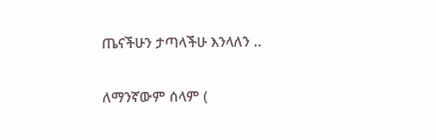ጤናችሁን ታጣላችሁ እንላለን ..

ለማንኛውም ሰላም (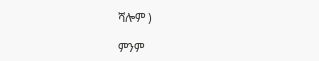ሻሎም )

ምንም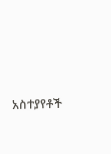አስተያየቶች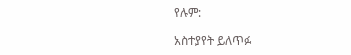የሉም:

አስተያየት ይለጥፉ